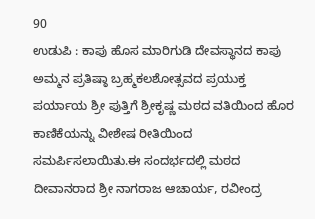90
ಉಡುಪಿ : ಕಾಪು ಹೊಸ ಮಾರಿಗುಡಿ ದೇವಸ್ಥಾನದ ಕಾಪು ಅಮ್ಮನ ಪ್ರತಿಷ್ಠಾ ಬ್ರಹ್ಮಕಲಶೋತ್ಸವದ ಪ್ರಯುಕ್ತ ಪರ್ಯಾಯ ಶ್ರೀ ಪುತ್ತಿಗೆ ಶ್ರೀಕೃಷ್ಣ ಮಠದ ವತಿಯಿಂದ ಹೊರ ಕಾಣಿಕೆಯನ್ನು ವೀಶೇಷ ರೀತಿಯಿಂದ ಸಮರ್ಪಿಸಲಾಯಿತು.ಈ ಸಂದರ್ಭದಲ್ಲಿ ಮಠದ ದೀವಾನರಾದ ಶ್ರೀ ನಾಗರಾಜ ಆಚಾರ್ಯ, ರವೀಂದ್ರ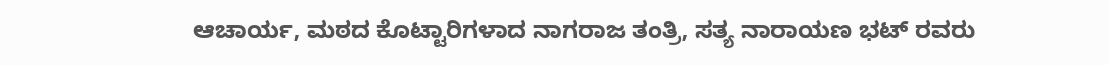ಆಚಾರ್ಯ, ಮಠದ ಕೊಟ್ಟಾರಿಗಳಾದ ನಾಗರಾಜ ತಂತ್ರಿ, ಸತ್ಯ ನಾರಾಯಣ ಭಟ್ ರವರು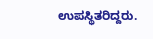ಉಪಸ್ಥಿತರಿದ್ದರು.